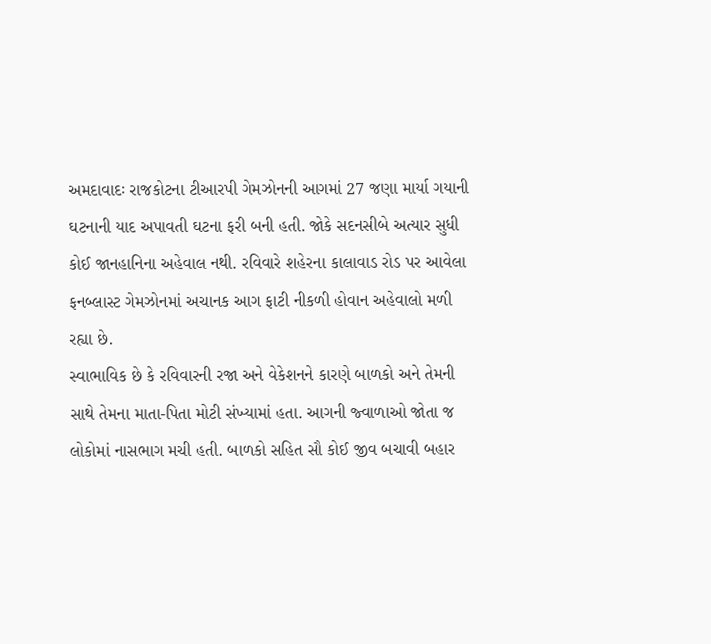અમદાવાદઃ રાજકોટના ટીઆરપી ગેમઝોનની આગમાં 27 જણા માર્યા ગયાની ઘટનાની યાદ અપાવતી ઘટના ફરી બની હતી. જોકે સદનસીબે અત્યાર સુધી કોઈ જાનહાનિના અહેવાલ નથી. રવિવારે શહેરના કાલાવાડ રોડ પર આવેલા ફનબ્લાસ્ટ ગેમઝોનમાં અચાનક આગ ફાટી નીકળી હોવાન અહેવાલો મળી રહ્યા છે.
સ્વાભાવિક છે કે રવિવારની રજા અને વેકેશનને કારણે બાળકો અને તેમની સાથે તેમના માતા-પિતા મોટી સંખ્યામાં હતા. આગની જ્વાળાઓ જોતા જ લોકોમાં નાસભાગ મચી હતી. બાળકો સહિત સૌ કોઈ જીવ બચાવી બહાર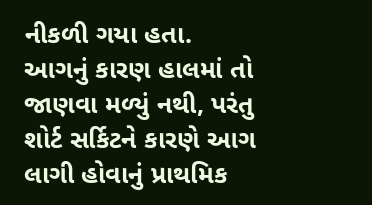નીકળી ગયા હતા.
આગનું કારણ હાલમાં તો જાણવા મળ્યું નથી, પરંતુ શોર્ટ સર્કિટને કારણે આગ લાગી હોવાનું પ્રાથમિક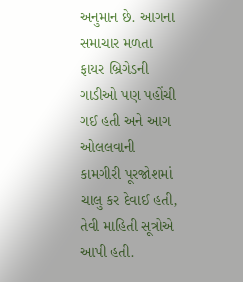અનુમાન છે. આગના સમાચાર મળતા ફાયર બ્રિગેડની ગાડીઓ પણ પહોંચી ગઈ હતી અને આગ ઓલલવાની કામગીરી પૂરજોશમાં ચાલુ કર દેવાઈ હતી, તેવી માહિતી સૂત્રોએ આપી હતી.